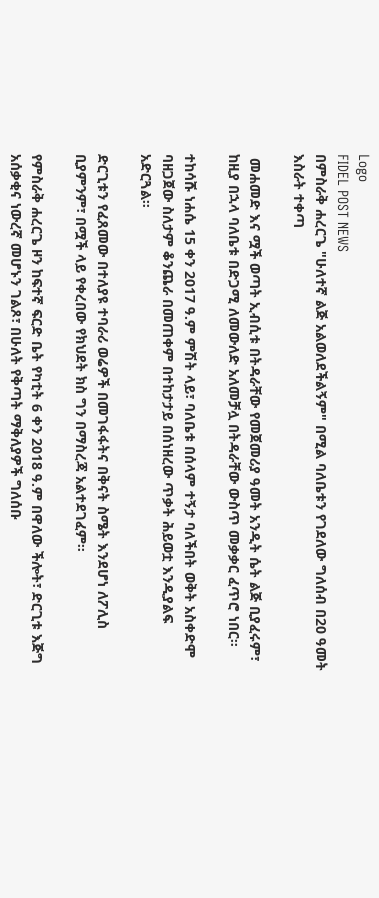Logo
FIDEL POST NEWS
በምስራቅ ሐረርጌ "ሁለተኛ ልጅ አልወለደችልኝም" በሚል ባለቤቱን የገደለው ግለሰብ በ20 ዓመት እስራት ተቀጣ

 መሐመድ እና ሟች ወጣት ኢብሲቱ በትዳራቸው የመጀመሪያ ዓመት አንዲት ሴት ልጅ ቢያፈሩም፣ ከዚያ በኋላ ባለቤቱ በድጋሚ ለመውለድ አለመቻሏ በትዳራቸው ውስጥ መቃቃር ፈጥሮ ነበር።

ተከሳሹ ነሐሴ 15 ቀን 2017 ዓ.ም ምሽት ላይ፣ ባለቤቱ በሰላም ተኝታ ባለችበት ወቅት አስቀድሞ ባዘጋጀው ስለታም ቆንጨራ በመጠቀም በተከታታይ በሰነዘረው ጥቃት ሕይወቷ እንዲያልፍ አድርጓል።

ድርጊቱን የፈጸመው በተለያዩ ተባራሪ ወሬዎች በመገፋፋትና በቅናት ስሜት እንደሆነ ለፖሊስ ቢያምንም፣ በሟች ላይ የቀረበው የክህደት ክስ ግን በማስረጃ አልተደገፈም።

የምስራቅ ሐረርጌ ዞን ከፍተኛ ፍርድ ቤት የካቲት 6 ቀን 2018 ዓ.ም በዋለው ችሎት፣ ድርጊቱ እጅግ አሰቃቂና ነውረኛ መሆኑን ገልጾ፣ በሁለት የቅጣት ማቅለያዎች ግለሰቡ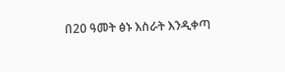በ20 ዓመት ፅኑ እስራት እንዲቀጣ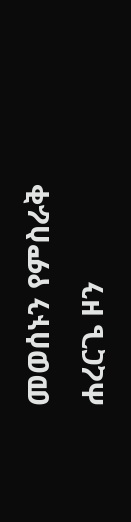መወሰኑን የምስራቅ ሐረርጌ ዞን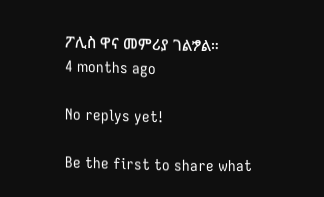ፖሊስ ዋና መምሪያ ገልፇል።
4 months ago

No replys yet!

Be the first to share what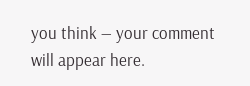you think — your comment will appear here.